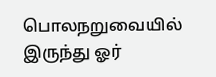பொலநறுவையில் இருந்து ஓர்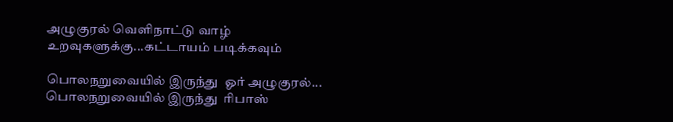அழுகுரல் வெளிநாட்டு வாழ் உறவுகளுக்கு...கட்டாயம் படிக்கவும்

பொலநறுவையில் இருந்து  ஓர் அழுகுரல்...
பொலநறுவையில் இருந்து  ரிபாஸ்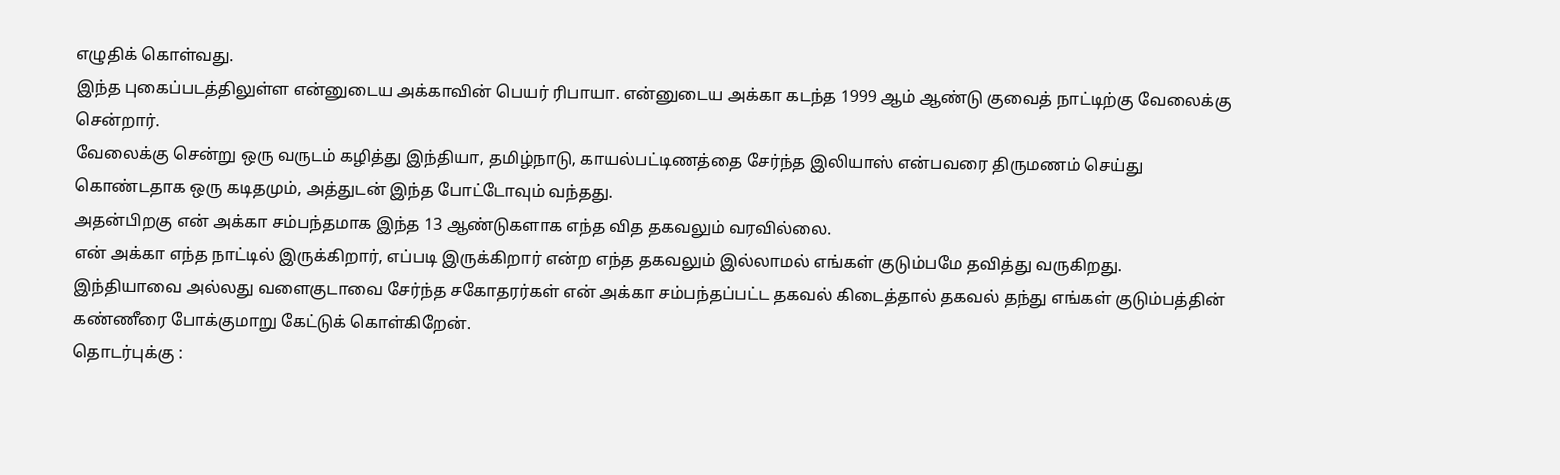எழுதிக் கொள்வது.
இந்த புகைப்படத்திலுள்ள என்னுடைய அக்காவின் பெயர் ரிபாயா. என்னுடைய அக்கா கடந்த 1999 ஆம் ஆண்டு குவைத் நாட்டிற்கு வேலைக்கு சென்றார்.
வேலைக்கு சென்று ஒரு வருடம் கழித்து இந்தியா, தமிழ்நாடு, காயல்பட்டிணத்தை சேர்ந்த இலியாஸ் என்பவரை திருமணம் செய்து கொண்டதாக ஒரு கடிதமும், அத்துடன் இந்த போட்டோவும் வந்தது.
அதன்பிறகு என் அக்கா சம்பந்தமாக இந்த 13 ஆண்டுகளாக எந்த வித தகவலும் வரவில்லை.
என் அக்கா எந்த நாட்டில் இருக்கிறார், எப்படி இருக்கிறார் என்ற எந்த தகவலும் இல்லாமல் எங்கள் குடும்பமே தவித்து வருகிறது.
இந்தியாவை அல்லது வளைகுடாவை சேர்ந்த சகோதரர்கள் என் அக்கா சம்பந்தப்பட்ட தகவல் கிடைத்தால் தகவல் தந்து எங்கள் குடும்பத்தின் கண்ணீரை போக்குமாறு கேட்டுக் கொள்கிறேன்.
தொடர்புக்கு :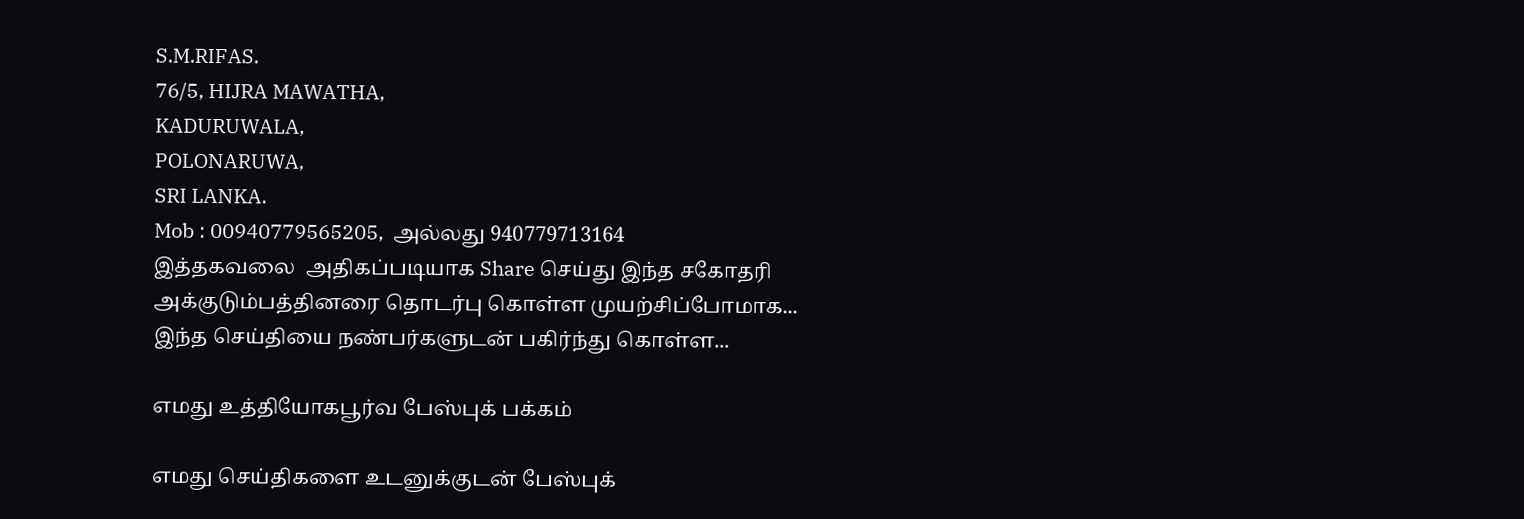S.M.RIFAS.
76/5, HIJRA MAWATHA,
KADURUWALA,
POLONARUWA,
SRI LANKA.
Mob : 00940779565205,  அல்லது 940779713164
இத்தகவலை  அதிகப்படியாக Share செய்து இந்த சகோதரி அக்குடும்பத்தினரை தொடர்பு கொள்ள முயற்சிப்போமாக...
இந்த செய்தியை நண்பர்களுடன் பகிர்ந்து கொள்ள...

எமது உத்தியோகபூர்வ பேஸ்புக் பக்கம்

எமது செய்திகளை உடனுக்குடன் பேஸ்புக்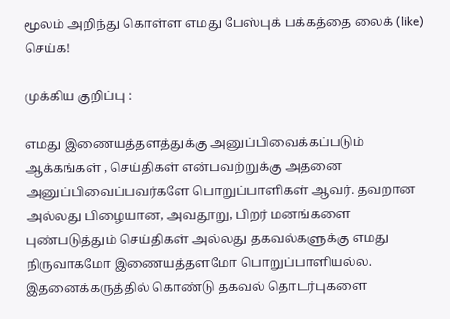மூலம் அறிந்து கொள்ள எமது பேஸ்புக் பக்கத்தை லைக் (like) செய்க!

முக்கிய குறிப்பு :

எமது இணையத்தளத்துக்கு அனுப்பிவைக்கப்படும் ஆக்கங்கள் , செய்திகள் என்பவற்றுக்கு அதனை அனுப்பிவைப்பவர்களே பொறுப்பாளிகள் ஆவர். தவறான அல்லது பிழையான, அவதூறு, பிறர் மனங்களை புண்படுத்தும் செய்திகள் அல்லது தகவல்களுக்கு எமது நிருவாகமோ இணையத்தளமோ பொறுப்பாளியல்ல. இதனைக்கருத்தில் கொண்டு தகவல் தொடர்புகளை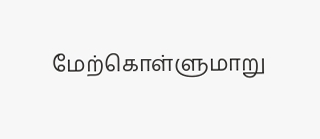மேற்கொள்ளுமாறு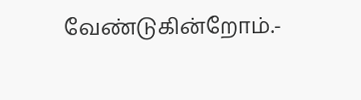வேண்டுகின்றோம்.-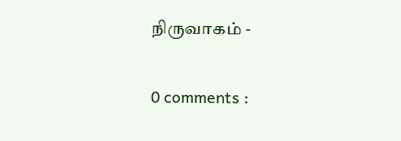நிருவாகம் -

0 comments :